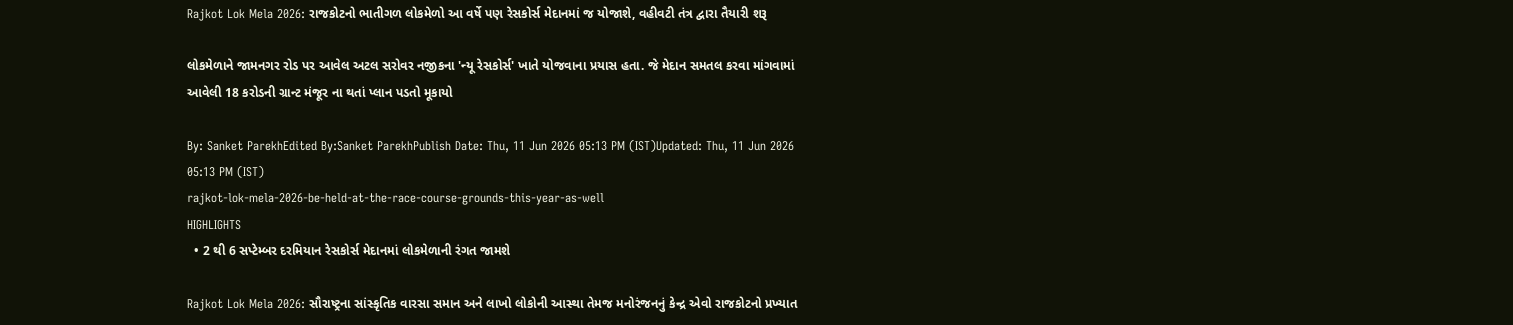Rajkot Lok Mela 2026: રાજકોટનો ભાતીગળ લોકમેળો આ વર્ષે પણ રેસકોર્સ મેદાનમાં જ યોજાશે, વહીવટી તંત્ર દ્વારા તૈયારી શરૂ

લોકમેળાને જામનગર રોડ પર આવેલ અટલ સરોવર નજીકના 'ન્યૂ રેસકોર્સ' ખાતે યોજવાના પ્રયાસ હતા. જે મેદાન સમતલ કરવા માંગવામાં આવેલી 18 કરોડની ગ્રાન્ટ મંજૂર ના થતાં પ્લાન પડતો મૂકાયો

By: Sanket ParekhEdited By:Sanket ParekhPublish Date: Thu, 11 Jun 2026 05:13 PM (IST)Updated: Thu, 11 Jun 2026 05:13 PM (IST)
rajkot-lok-mela-2026-be-held-at-the-race-course-grounds-this-year-as-well
HIGHLIGHTS
  • 2 થી 6 સપ્ટેમ્બર દરમિયાન રેસકોર્સ મેદાનમાં લોકમેળાની રંગત જામશે

Rajkot Lok Mela 2026: સૌરાષ્ટ્રના સાંસ્કૃતિક વારસા સમાન અને લાખો લોકોની આસ્થા તેમજ મનોરંજનનું કેન્દ્ર એવો રાજકોટનો પ્રખ્યાત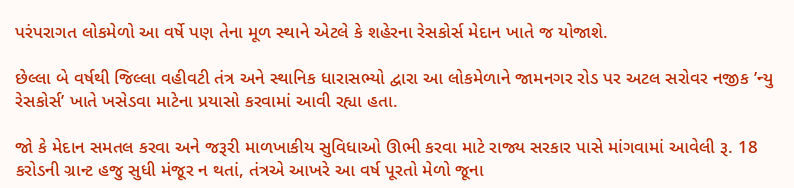પરંપરાગત લોકમેળો આ વર્ષે પણ તેના મૂળ સ્થાને એટલે કે શહેરના રેસકોર્સ મેદાન ખાતે જ યોજાશે.

છેલ્લા બે વર્ષથી જિલ્લા વહીવટી તંત્ર અને સ્થાનિક ધારાસભ્યો દ્વારા આ લોકમેળાને જામનગર રોડ પર અટલ સરોવર નજીક ’ન્યુ રેસકોર્સ’ ખાતે ખસેડવા માટેના પ્રયાસો કરવામાં આવી રહ્યા હતા.

જો કે મેદાન સમતલ કરવા અને જરૂરી માળખાકીય સુવિધાઓ ઊભી કરવા માટે રાજ્ય સરકાર પાસે માંગવામાં આવેલી રૂ. 18 કરોડની ગ્રાન્ટ હજુ સુધી મંજૂર ન થતાં, તંત્રએ આખરે આ વર્ષ પૂરતો મેળો જૂના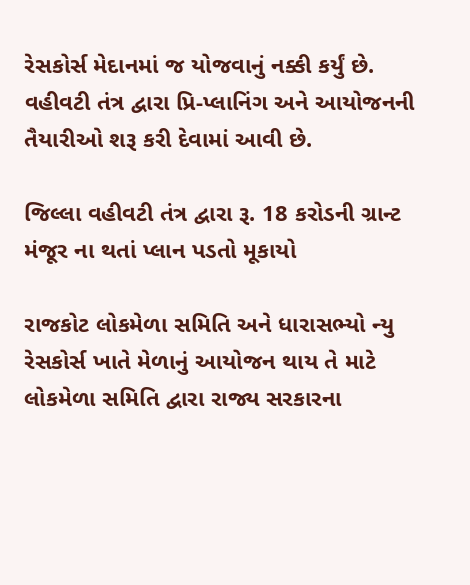રેસકોર્સ મેદાનમાં જ યોજવાનું નક્કી કર્યું છે. વહીવટી તંત્ર દ્વારા પ્રિ-પ્લાનિંગ અને આયોજનની તૈયારીઓ શરૂ કરી દેવામાં આવી છે.

જિલ્લા વહીવટી તંત્ર દ્વારા રૂ. 18 કરોડની ગ્રાન્ટ મંજૂર ના થતાં પ્લાન પડતો મૂકાયો

રાજકોટ લોકમેળા સમિતિ અને ધારાસભ્યો ન્યુ રેસકોર્સ ખાતે મેળાનું આયોજન થાય તે માટે લોકમેળા સમિતિ દ્વારા રાજ્ય સરકારના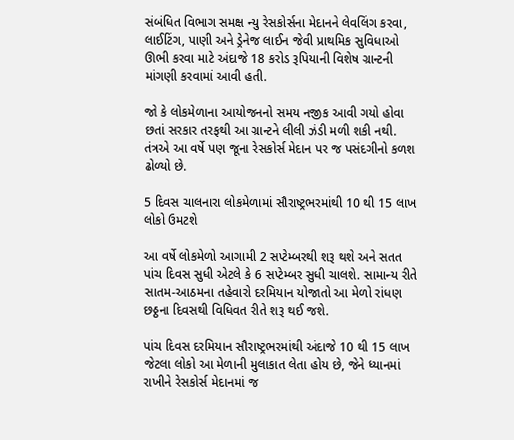સંબંધિત વિભાગ સમક્ષ ન્યુ રેસકોર્સના મેદાનને લેવલિંગ કરવા, લાઈટિંગ, પાણી અને ડ્રેનેજ લાઈન જેવી પ્રાથમિક સુવિધાઓ ઊભી કરવા માટે અંદાજે 18 કરોડ રૂપિયાની વિશેષ ગ્રાન્ટની માંગણી કરવામાં આવી હતી.

જો કે લોકમેળાના આયોજનનો સમય નજીક આવી ગયો હોવા છતાં સરકાર તરફથી આ ગ્રાન્ટને લીલી ઝંડી મળી શકી નથી. તંત્રએ આ વર્ષે પણ જૂના રેસકોર્સ મેદાન પર જ પસંદગીનો કળશ ઢોળ્યો છે.

5 દિવસ ચાલનારા લોકમેળામાં સૌરાષ્ટ્રભરમાંથી 10 થી 15 લાખ લોકો ઉમટશે

આ વર્ષે લોકમેળો આગામી 2 સપ્ટેમ્બરથી શરૂ થશે અને સતત પાંચ દિવસ સુધી એટલે કે 6 સપ્ટેમ્બર સુધી ચાલશે. સામાન્ય રીતે સાતમ-આઠમના તહેવારો દરમિયાન યોજાતો આ મેળો રાંધણ છઠ્ઠના દિવસથી વિધિવત રીતે શરૂ થઈ જશે.

પાંચ દિવસ દરમિયાન સૌરાષ્ટ્રભરમાંથી અંદાજે 10 થી 15 લાખ જેટલા લોકો આ મેળાની મુલાકાત લેતા હોય છે, જેને ધ્યાનમાં રાખીને રેસકોર્સ મેદાનમાં જ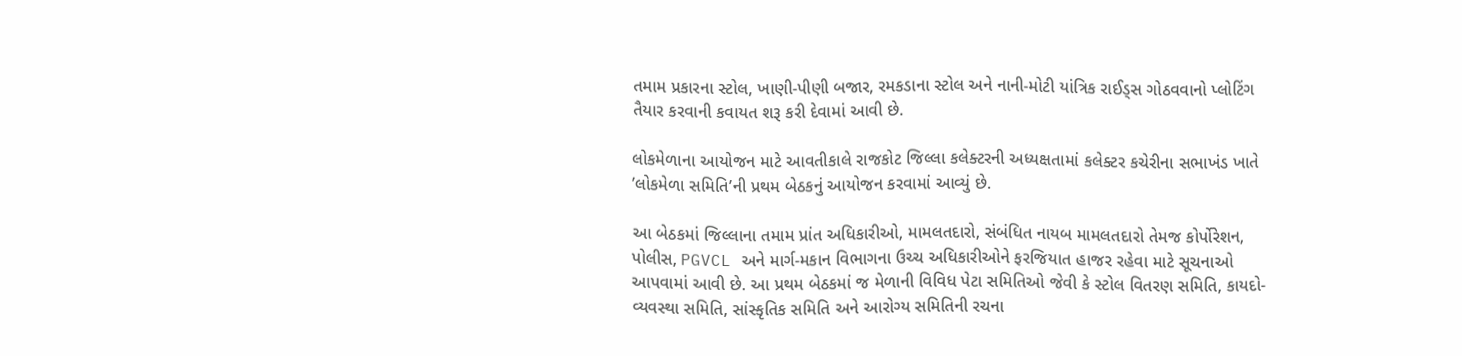તમામ પ્રકારના સ્ટોલ, ખાણી-પીણી બજાર, રમકડાના સ્ટોલ અને નાની-મોટી યાંત્રિક રાઈડ્સ ગોઠવવાનો પ્લોટિંગ તૈયાર કરવાની કવાયત શરૂ કરી દેવામાં આવી છે.

લોકમેળાના આયોજન માટે આવતીકાલે રાજકોટ જિલ્લા કલેક્ટરની અધ્યક્ષતામાં કલેક્ટર કચેરીના સભાખંડ ખાતે ’લોકમેળા સમિતિ’ની પ્રથમ બેઠકનું આયોજન કરવામાં આવ્યું છે.

આ બેઠકમાં જિલ્લાના તમામ પ્રાંત અધિકારીઓ, મામલતદારો, સંબંધિત નાયબ મામલતદારો તેમજ કોર્પોરેશન, પોલીસ, PGVCL અને માર્ગ-મકાન વિભાગના ઉચ્ચ અધિકારીઓને ફરજિયાત હાજર રહેવા માટે સૂચનાઓ આપવામાં આવી છે. આ પ્રથમ બેઠકમાં જ મેળાની વિવિધ પેટા સમિતિઓ જેવી કે સ્ટોલ વિતરણ સમિતિ, કાયદો-વ્યવસ્થા સમિતિ, સાંસ્કૃતિક સમિતિ અને આરોગ્ય સમિતિની રચના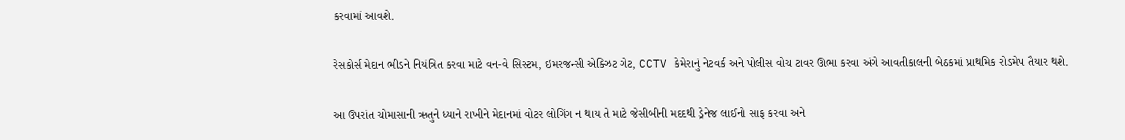કરવામાં આવશે.

રેસકોર્સ મેદાન ભીડને નિયંત્રિત કરવા માટે વન-વે સિસ્ટમ, ઇમરજન્સી એક્ઝિટ ગેટ, CCTV કેમેરાનું નેટવર્ક અને પોલીસ વોચ ટાવર ઊભા કરવા અંગે આવતીકાલની બેઠકમાં પ્રાથમિક રોડમેપ તૈયાર થશે.

આ ઉપરાંત ચોમાસાની ઋતુને ધ્યાને રાખીને મેદાનમાં વોટર લોગિંગ ન થાય તે માટે જેસીબીની મદદથી ડ્રેનેજ લાઈનો સાફ કરવા અને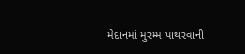મેદાનમાં મુરમ્મ પાથરવાની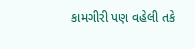કામગીરી પણ વહેલી તકે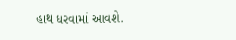હાથ ધરવામાં આવશે.